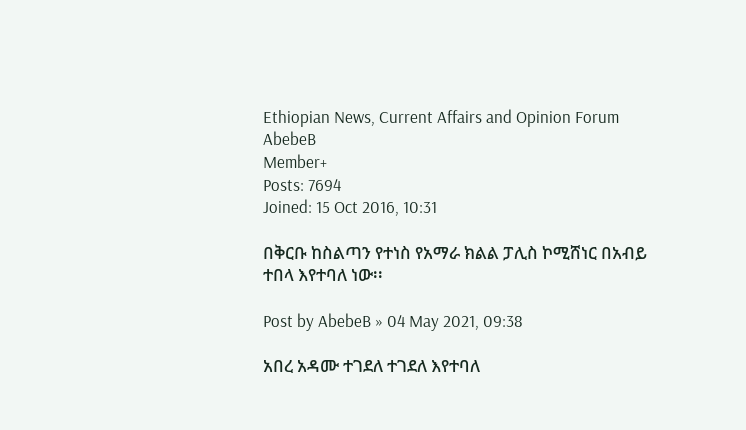Ethiopian News, Current Affairs and Opinion Forum
AbebeB
Member+
Posts: 7694
Joined: 15 Oct 2016, 10:31

በቅርቡ ከስልጣን የተነስ የአማራ ክልል ፓሊስ ኮሚሸነር በአብይ ተበላ እየተባለ ነው፡፡

Post by AbebeB » 04 May 2021, 09:38

አበረ አዳሙ ተገደለ ተገደለ እየተባለ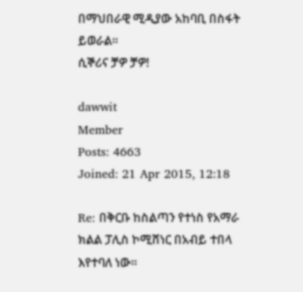በማህበራዊ ሚዲያው አከባቢ በስፋት ይወራል፡፡
ሲኞሪና ቻዎ ቻዎ!

dawwit
Member
Posts: 4663
Joined: 21 Apr 2015, 12:18

Re: በቅርቡ ከስልጣን የተነስ የአማራ ክልል ፓሊስ ኮሚሸነር በአብይ ተበላ እየተባለ ነው፡፡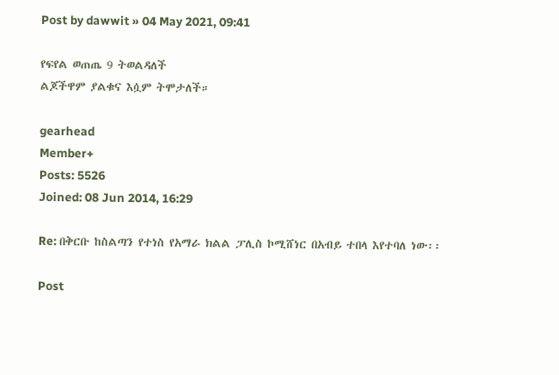Post by dawwit » 04 May 2021, 09:41

የፍየል ወጠጤ 9 ትወልዳለች
ልጆችዋም ያልቁና እሷም ትሞታለች።

gearhead
Member+
Posts: 5526
Joined: 08 Jun 2014, 16:29

Re: በቅርቡ ከስልጣን የተነስ የአማራ ክልል ፓሊስ ኮሚሸነር በአብይ ተበላ እየተባለ ነው፡፡

Post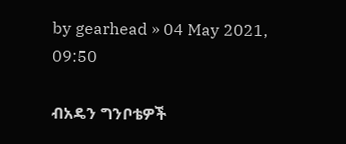by gearhead » 04 May 2021, 09:50

ብአዴን ግንቦቴዎች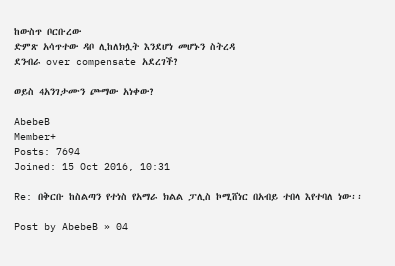ከውስጥ ቦርቡረው
ድምጽ አሳጥተው ዳቦ ሊከለክሏት እንደሆነ መሆኑን ስትረዳ
ደንብራ over compensate አደረገች?

ወይስ 4አንገታሙን ጮማው አነቀው?

AbebeB
Member+
Posts: 7694
Joined: 15 Oct 2016, 10:31

Re: በቅርቡ ከስልጣን የተነስ የአማራ ክልል ፓሊስ ኮሚሸነር በአብይ ተበላ እየተባለ ነው፡፡

Post by AbebeB » 04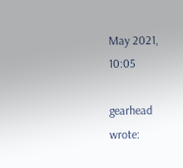May 2021, 10:05

gearhead wrote: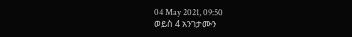04 May 2021, 09:50
ወይስ 4 አንገታሙን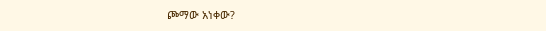ጮማው አነቀው?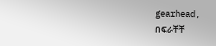gearhead,
በፍራቸቸ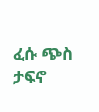ፈሱ ጭስ ታፍኖ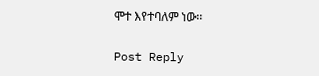ሞተ እየተባለም ነው፡፡

Post Reply